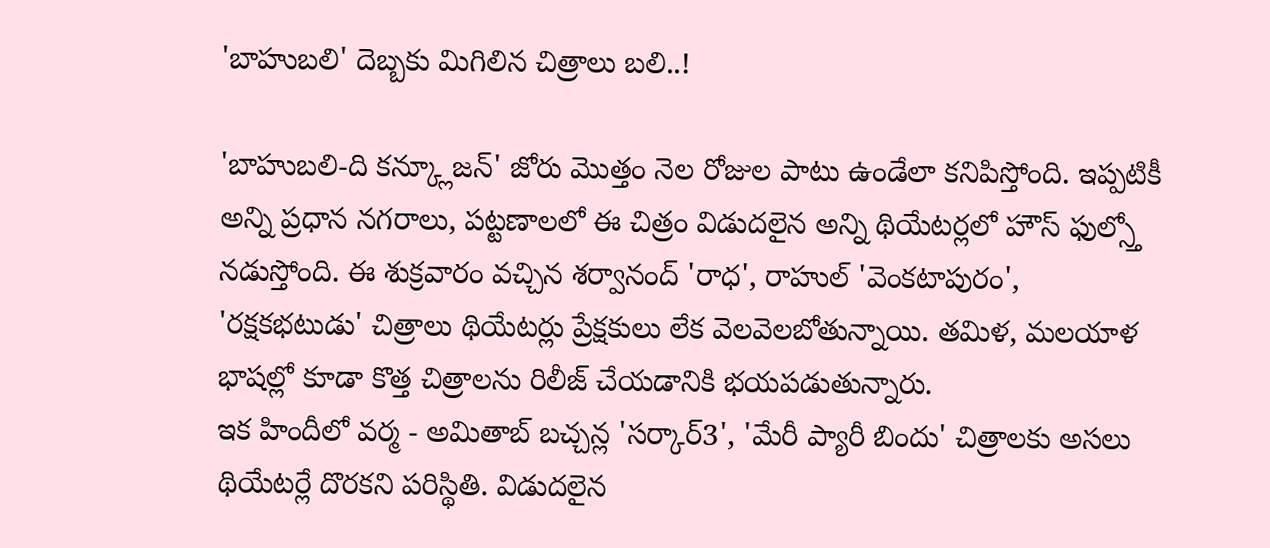'బాహుబలి' దెబ్బకు మిగిలిన చిత్రాలు బలి..!

'బాహుబలి-ది కన్క్లూజన్' జోరు మొత్తం నెల రోజుల పాటు ఉండేలా కనిపిస్తోంది. ఇప్పటికీ అన్ని ప్రధాన నగరాలు, పట్టణాలలో ఈ చిత్రం విడుదలైన అన్ని థియేటర్లలో హౌస్ ఫుల్స్తో నడుస్తోంది. ఈ శుక్రవారం వచ్చిన శర్వానంద్ 'రాధ', రాహుల్ 'వెంకటాపురం', 'రక్షకభటుడు' చిత్రాలు థియేటర్లు ప్రేక్షకులు లేక వెలవెలబోతున్నాయి. తమిళ, మలయాళ భాషల్లో కూడా కొత్త చిత్రాలను రిలీజ్ చేయడానికి భయపడుతున్నారు.
ఇక హిందీలో వర్మ - అమితాబ్ బచ్చన్ల 'సర్కార్3', 'మేరీ ప్యారీ బిందు' చిత్రాలకు అసలు థియేటర్లే దొరకని పరిస్థితి. విడుదలైన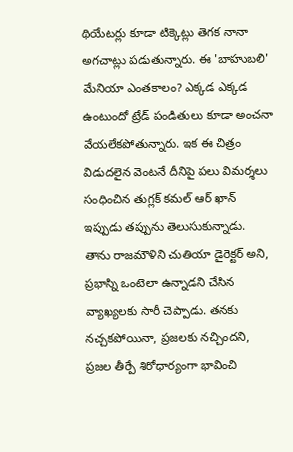థియేటర్లు కూడా టిక్కెట్లు తెగక నానా అగచాట్లు పడుతున్నారు. ఈ 'బాహుబలి' మేనియా ఎంతకాలం? ఎక్కడ ఎక్కడ ఉంటుందో ట్రేడ్ పండితులు కూడా అంచనా వేయలేకపోతున్నారు. ఇక ఈ చిత్రం విడుదలైన వెంటనే దీనిపై పలు విమర్శలు సంధించిన తుగ్లక్ కమల్ ఆర్ ఖాన్ ఇప్పుడు తప్పును తెలుసుకున్నాడు.
తాను రాజమౌళిని చుతియా డైరెక్టర్ అని, ప్రభాస్ని ఒంటెలా ఉన్నాడని చేసిన వ్యాఖ్యలకు సారీ చెప్పాడు. తనకు నచ్చకపోయినా, ప్రజలకు నచ్చిందని, ప్రజల తీర్పే శిరోధార్యంగా భావించి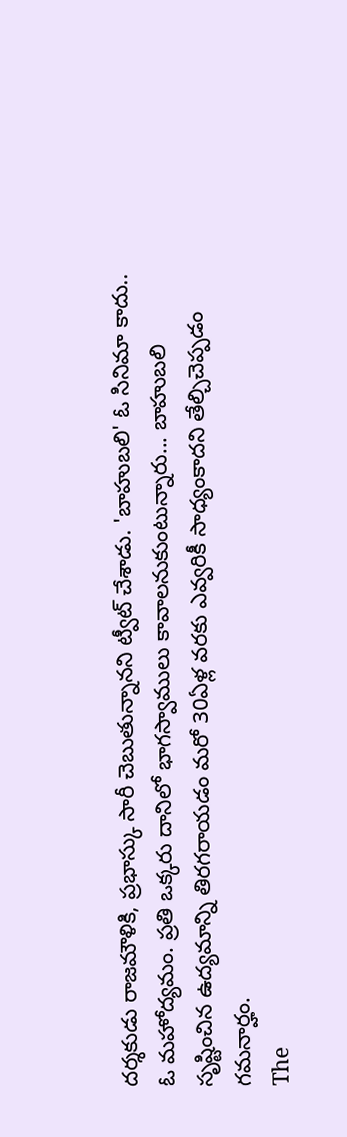దర్శకుడు రాజమౌళికి, ప్రభాస్కు సారీ చెబుతున్నానని ట్వీట్ చేశాడు. 'బాహుబలి' ఓ సినిమా కాదు.. ఓ మహోద్యమం. ప్రతి ఒక్కరు దానిలో భాగస్వాములు కావాలనుకుంటున్నారు... బాహుబలి సృష్టించిన ఉద్యమాన్ని తిరగరాయడం మరో 30ఏళ్ల వరకు ఎవ్వరికీ సాధ్యంకాదని తేల్చిచెప్పడం గమనార్హం.
The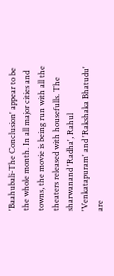'Baahubali-The Conclusion' appear to be the whole month. In all major cities and towns, the movie is being run with all the theaters released with housefulls. The sharwanand 'Radha', Rahul 'Venkatapuram' and 'Rakshaka Bhatudu' are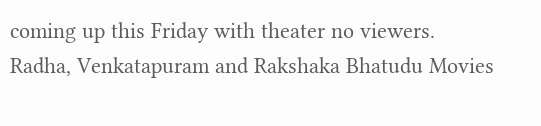coming up this Friday with theater no viewers.
Radha, Venkatapuram and Rakshaka Bhatudu Movies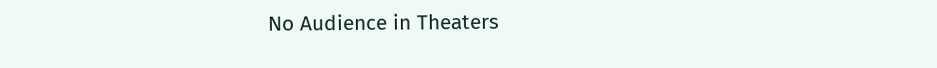No Audience in Theaters